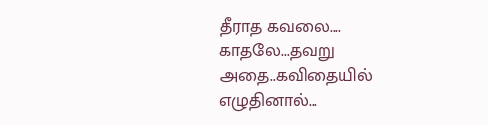தீராத கவலை....
காதலே...தவறு
அதை..கவிதையில்
எழுதினால்...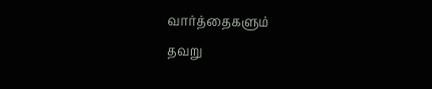வார்த்தைகளும்
தவறு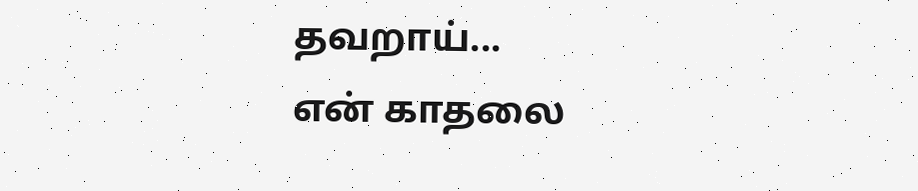தவறாய்...
என் காதலை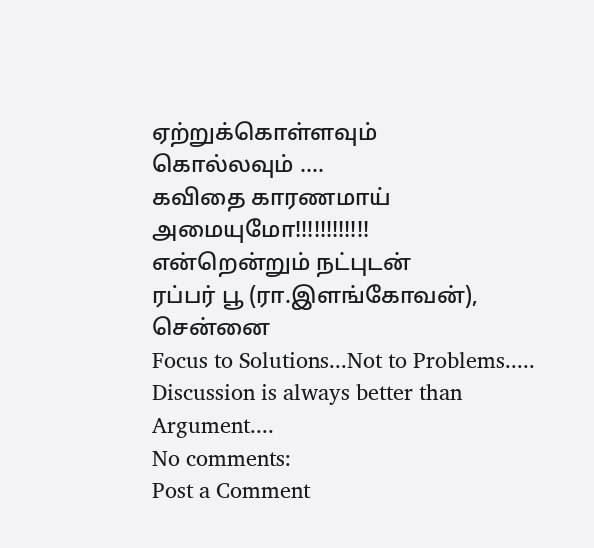ஏற்றுக்கொள்ளவும்
கொல்லவும் ....
கவிதை காரணமாய்
அமையுமோ!!!!!!!!!!!!
என்றென்றும் நட்புடன்
ரப்பர் பூ (ரா.இளங்கோவன்), சென்னை
Focus to Solutions...Not to Problems.....
Discussion is always better than Argument....
No comments:
Post a Comment